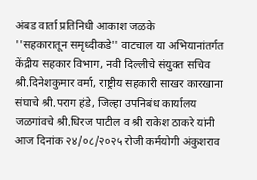अंबड वार्ता प्रतिनिधी आकाश जळके
''सहकारातून समृध्दीकडे'' वाटचाल या अभियानांतर्गत केंद्रीय सहकार विभाग, नवी दिल्लीचे संयुक्त सचिव श्री.दिनेशकुमार वर्मा, राष्ट्रीय सहकारी साखर कारखाना संघाचे श्री.पराग हंडे, जिल्हा उपनिबंध कार्यालय जळगांवचे श्री.धिरज पाटील व श्री राकेश ठाकरे यांनी आज दिनांक २४/०८/२०२५ रोजी कर्मयोगी अंकुशराव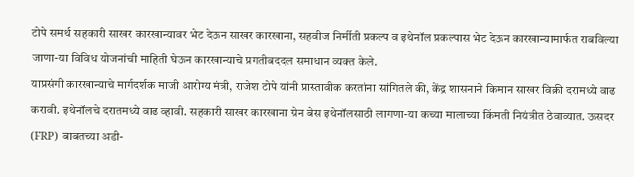टोपे समर्थ सहकारी साखर कारखान्यावर भेट देऊन साखर कारखाना, सहवीज निर्मीती प्रकल्प व इथेनॉल प्रकल्पास भेट देऊन कारखान्यामार्फत राबविल्या जाणा-या विविध योजनांची माहिती घेऊन कारखान्याचे प्रगतीबददल समाधान व्यक्त केले.
याप्रसंगी कारखान्याचे मार्गदर्शक माजी आरोग्य मंत्री, राजेश टोपे यांनी प्रास्तावीक करतांना सांगितले की, केंद्र शासनाने किमान साखर विक्री दरामध्ये वाढ करावी. इथेनॉलचे दरातमध्ये वाढ व्हावी. सहकारी साखर कारखाना ग्रेन बेस इथेनॉलसाठी लागणा-या कच्या मालाच्या किंमती नियंत्रीत ठेवाव्यात. ऊसदर (FRP) बाबतच्या अडी-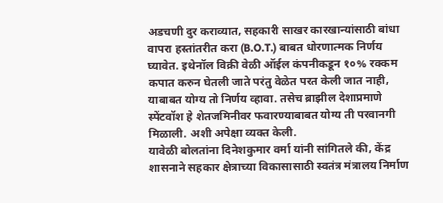अडचणी दुर कराव्यात, सहकारी साखर कारखान्यांसाठी बांधा वापरा हस्तांतरीत करा (B.O.T.) बाबत धोरणात्मक निर्णय घ्यावेत. इथेनॉल विक्री वेळी ऑईल कंपनीकडून १०% रक्कम कपात करुन घेतली जाते परंतु वेळेत परत केली जात नाही, याबाबत योग्य तो निर्णय व्हावा. तसेच ब्राझील देशाप्रमाणे स्पेंटवॉश हे शेतजमिनीवर फवारण्याबाबत योग्य ती परवानगी मिळाली. अशी अपेक्षा व्यक्त केली.
यावेळी बोलतांना दिनेशकुमार वर्मा यांनी सांगितले की, केंद्र शासनाने सहकार क्षेत्राच्या विकासासाठी स्वतंत्र मंत्रालय निर्माण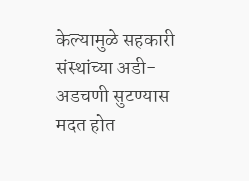केल्यामुळे सहकारी संस्थांच्या अडी-अडचणी सुटण्यास मदत होत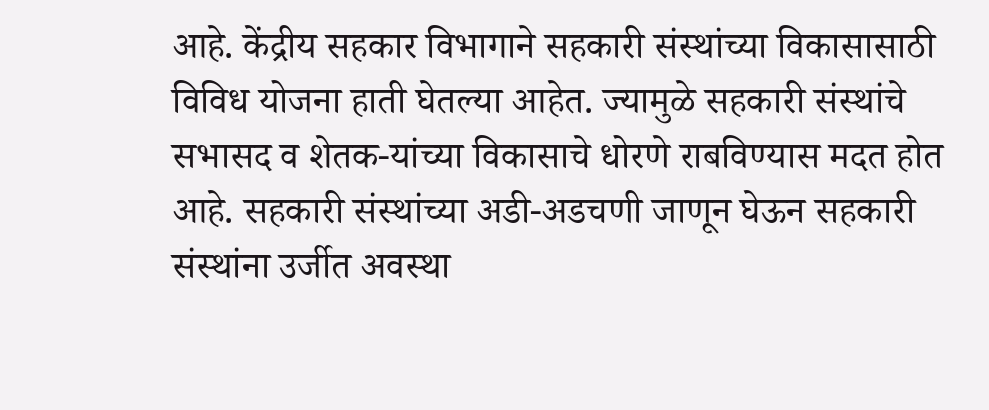आहे. केंद्रीय सहकार विभागाने सहकारी संस्थांच्या विकासासाठी विविध योजना हाती घेतल्या आहेत. ज्यामुळे सहकारी संस्थांचे सभासद व शेतक-यांच्या विकासाचे धोरणे राबविण्यास मदत होत आहे. सहकारी संस्थांच्या अडी-अडचणी जाणून घेऊन सहकारी संस्थांना उर्जीत अवस्था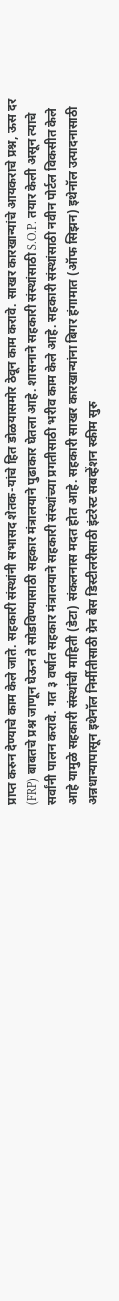प्राप्त करुन देण्याचे काम केले जाते. सहकारी संस्थांनी सभासद शेतक-यांचे हित डोळयासमोर ठेवून काम करावे. साखर कारखान्यांचे आयकराचे प्रश्न, ऊस दर (FRP) बाबतचे प्रश्न जाणून घेऊन ते सोडविण्यासाठी सहकार मंत्रालयाने पुढाकार घेतला आहे. शासनाने सहकारी संस्थांसाठी S.O.P. तयार केली असून त्याचे सर्वांनी पालन करावे. गत ३ वर्षात सहकार मंत्रालयाने सहकारी संस्थांच्या प्रगतीसाठी भरीव काम केले आहे. सहकारी संस्थांसाठी नवीन पोर्टल विकसीत केले आहे यामुळे सहकारी संस्थांची माहिती (डेटा) संकलनास मदत होत आहे. सहकारी साखर कारखान्यांना बिगर हंगामात (ऑफ सिझन) इथेनॉल उत्पादनासाठी अन्नधान्यापासून इथेनॉल निर्मीतीसाठी ग्रेन बेस डिस्टीलरीसाठी इंटरेस्ट सबव्हेंशन स्कीम सुरु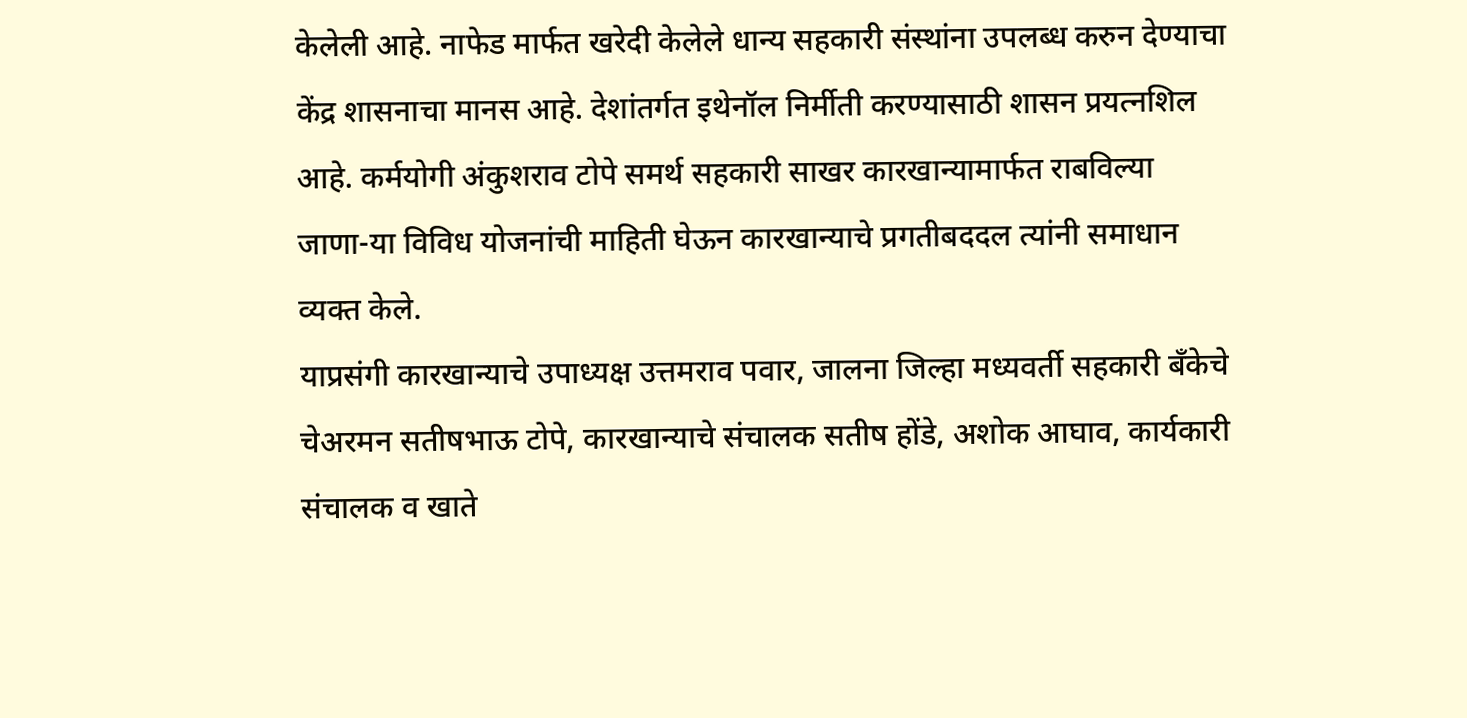केलेली आहे. नाफेड मार्फत खरेदी केलेले धान्य सहकारी संस्थांना उपलब्ध करुन देण्याचा केंद्र शासनाचा मानस आहे. देशांतर्गत इथेनॉल निर्मीती करण्यासाठी शासन प्रयत्नशिल आहे. कर्मयोगी अंकुशराव टोपे समर्थ सहकारी साखर कारखान्यामार्फत राबविल्या जाणा-या विविध योजनांची माहिती घेऊन कारखान्याचे प्रगतीबददल त्यांनी समाधान व्यक्त केले.
याप्रसंगी कारखान्याचे उपाध्यक्ष उत्तमराव पवार, जालना जिल्हा मध्यवर्ती सहकारी बँकेचे चेअरमन सतीषभाऊ टोपे, कारखान्याचे संचालक सतीष होंडे, अशोक आघाव, कार्यकारी संचालक व खाते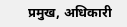प्रमुख, अधिकारी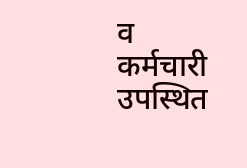व कर्मचारी उपस्थित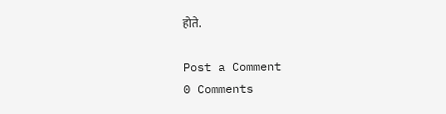होते.

Post a Comment
0 Comments